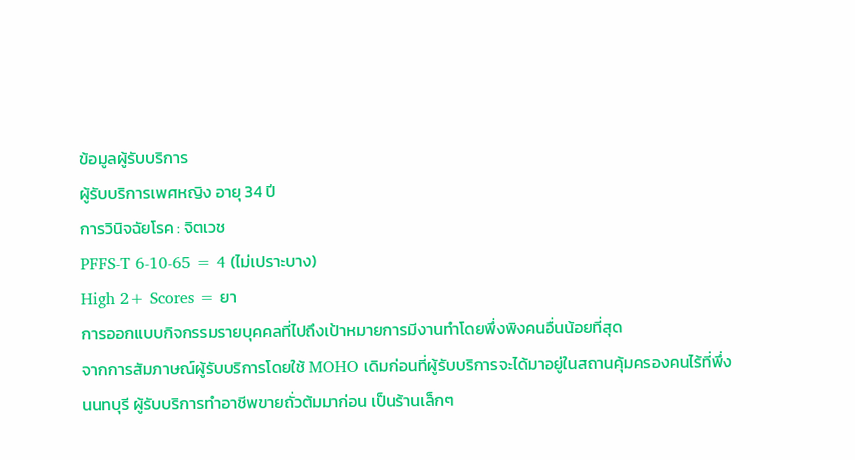ข้อมูลผู้รับบริการ
ผู้รับบริการเพศหญิง อายุ 34 ปี
การวินิจฉัยโรค : จิตเวช
PFFS-T 6-10-65 = 4 (ไม่เปราะบาง)
High 2+ Scores = ยา
การออกแบบกิจกรรมรายบุคคลที่ไปถึงเป้าหมายการมีงานทำโดยพึ่งพิงคนอื่นน้อยที่สุด
จากการสัมภาษณ์ผู้รับบริการโดยใช้ MOHO เดิมก่อนที่ผู้รับบริการจะได้มาอยู่ในสถานคุ้มครองคนไร้ที่พึ่ง นนทบุรี ผู้รับบริการทำอาชีพขายถั่วต้มมาก่อน เป็นร้านเล็กๆ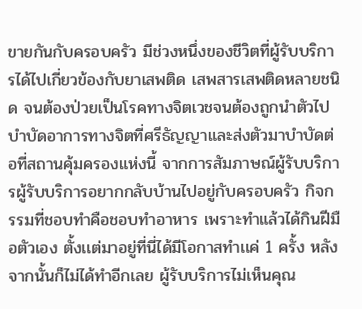ขายกันกับครอบครัว มีช่วงหนึ่งของชีวิตที่ผู้รับบริการได้ไปเกี่ยวข้องกับยาเสพติด เสพสารเสพติดหลายชนิด จนต้องป่วยเป็นโรคทางจิตเวชจนต้องถูกนำตัวไปบำบัดอาการทางจิตที่ศรีธัญญาและส่งตัวมาบำบัดต่อที่สถานคุ้มครองแห่งนี้ จากการสัมภาษณ์ผู้รับบริการผู้รับบริการอยากกลับบ้านไปอยู่กับครอบครัว กิจกรรมที่ชอบทำคือชอบทำอาหาร เพราะทำแล้วได้กินฝีมือตัวเอง ตั้งเเต่มาอยู่ที่นี่ได้มีโอกาสทำเเค่ 1 ครั้ง หลังจากนั้นก็ไม่ได้ทำอีกเลย ผู้รับบริการไม่เห็นคุณ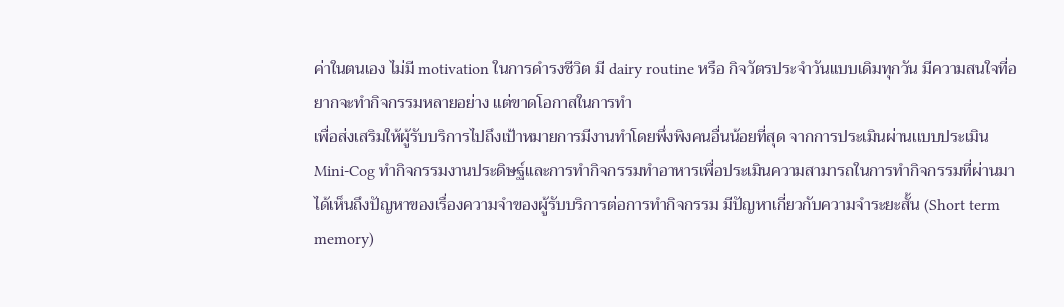ค่าในตนเอง ไม่มี motivation ในการดำรงชีวิต มี dairy routine หรือ กิจวัตรประจำวันเเบบเดิมทุกวัน มีความสนใจที่อยากจะทำกิจกรรมหลายอย่าง แต่ขาดโอกาสในการทำ
เพื่อส่งเสริมให้ผู้รับบริการไปถึงเป้าหมายการมีงานทำโดยพึ่งพิงคนอื่นน้อยที่สุด จากการประเมินผ่านเเบบประเมิน Mini-Cog ทำกิจกรรมงานประดิษฐ์เเละการทำกิจกรรมทำอาหารเพื่อประเมินความสามารถในการทำกิจกรรมที่ผ่านมา ได้เห็นถึงปัญหาของเรื่องความจำของผู้รับบริการต่อการทำกิจกรรม มีปัญหาเกี่ยวกับความจำระยะสั้น (Short term memory)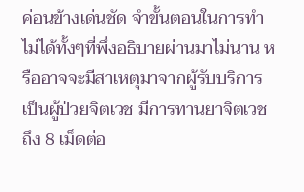ค่อนข้างเด่นชัด จำขั้นตอนในการทำไม่ได้ทั้งๆที่พึ่งอธิบายผ่านมาไม่นาน หรืออาจจะมีสาเหตุมาจากผู้รับบริการเป็นผู้ป่วยจิตเวช มีการทานยาจิตเวชถึง 8 เม็ดต่อ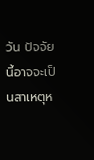วัน ปัจจัยนี้อาจจะเป็นสาเหตุห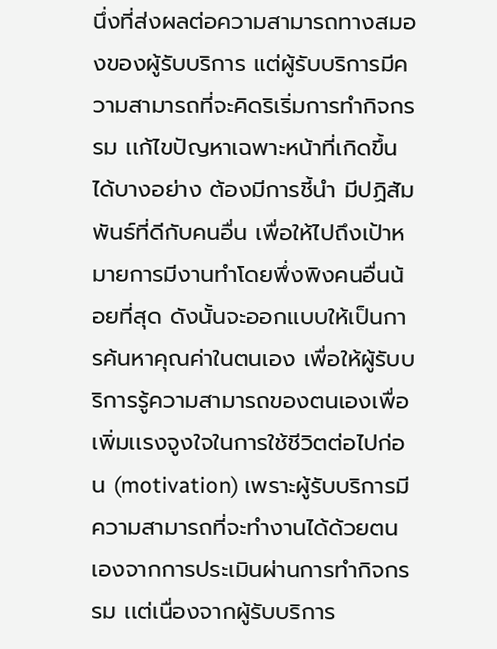นึ่งที่ส่งผลต่อความสามารถทางสมองของผู้รับบริการ แต่ผู้รับบริการมีความสามารถที่จะคิดริเริ่มการทำกิจกรรม เเก้ไขปัญหาเฉพาะหน้าที่เกิดขึ้นได้บางอย่าง ต้องมีการชี้นำ มีปฏิสัมพันธ์ที่ดีกับคนอื่น เพื่อให้ไปถึงเป้าหมายการมีงานทำโดยพึ่งพิงคนอื่นน้อยที่สุด ดังนั้นจะออกเเบบให้เป็นการค้นหาคุณค่าในตนเอง เพื่อให้ผู้รับบริการรู้ความสามารถของตนเองเพื่อเพิ่มเเรงจูงใจในการใช้ชีวิตต่อไปก่อน (motivation) เพราะผู้รับบริการมีความสามารถที่จะทำงานได้ด้วยตนเองจากการประเมินผ่านการทำกิจกรรม เเต่เนื่องจากผู้รับบริการ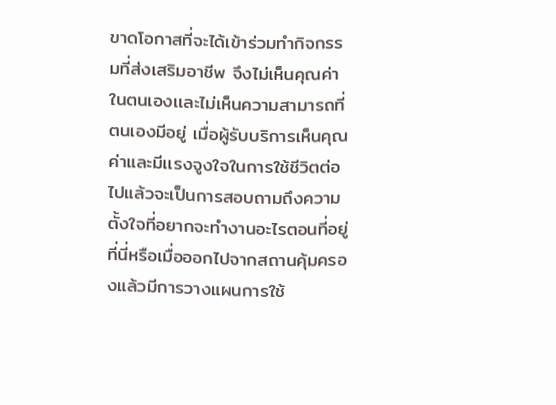ขาดโอกาสที่จะได้เข้าร่วมทำกิจกรรมที่ส่งเสริมอาชีพ จึงไม่เห็นคุณค่าในตนเองเเละไม่เห็นความสามารถที่ตนเองมีอยู่ เมื่อผู้รับบริการเห็นคุณค่าและมีเเรงจูงใจในการใช้ชีวิตต่อไปแล้วจะเป็นการสอบถามถึงความตั้งใจที่อยากจะทำงานอะไรตอนที่อยู่ที่นี่หรือเมื่อออกไปจากสถานคุ้มครองแล้วมีการวางแผนการใช้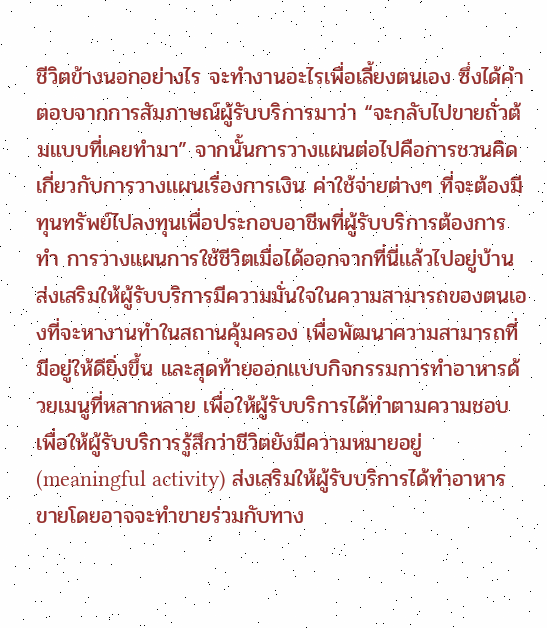ชีวิตข้างนอกอย่างไร จะทำงานอะไรเพื่อเลี้ยงตนเอง ซึ่งได้คำตอบจากการสัมภาษณ์ผู้รับบริการมาว่า “จะกลับไปขายถั่วต้มแบบที่เคยทำมา” จากนั้นการวางแผนต่อไปคือการชวนคิดเกี่ยวกับการวางเเผนเรื่องการเงิน ค่าใช้จ่ายต่างๆ ที่จะต้องมีทุนทรัพย์ไปลงทุนเพื่อประกอบอาชีพที่ผู้รับบริการต้องการทำ การวางแผนการใช้ชีวิตเมื่อได้ออกจากที่นี่เเล้วไปอยู่บ้าน ส่งเสริมให้ผู้รับบริการมีความมั่นใจในความสามารถของตนเองที่จะหางานทำในสถานคุ้มครอง เพื่อพัฒนาความสามารถที่มีอยู่ให้ดียิ่งขึ้น และสุดท้ายออกเเบบกิจกรรมการทำอาหารด้วยเมนูที่หลากหลาย เพื่อให้ผู้รับบริการได้ทำตามความชอบเพื่อให้ผู้รับบริการรู้สึกว่าชีวิตยังมีความหมายอยู่ (meaningful activity) ส่งเสริมให้ผู้รับบริการได้ทำอาหารขายโดยอาจจะทำขายร่วมกับทาง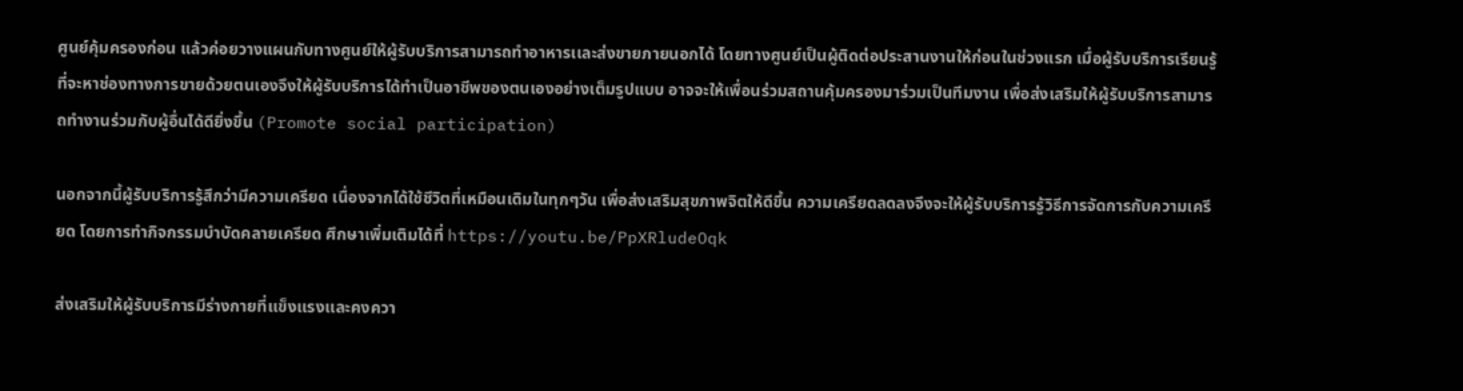ศูนย์คุ้มครองก่อน แล้วค่อยวางแผนกับทางศูนย์ให้ผู้รับบริการสามารถทำอาหารเเละส่งขายภายนอกได้ โดยทางศูนย์เป็นผู้ติดต่อประสานงานให้ก่อนในช่วงแรก เมื่อผู้รับบริการเรียนรู้ที่จะหาช่องทางการขายด้วยตนเองจึงให้ผู้รับบริการได้ทำเป็นอาชีพของตนเองอย่างเต็มรูปแบบ อาจจะให้เพื่อนร่วมสถานคุ้มครองมาร่วมเป็นทีมงาน เพื่อส่งเสริมให้ผู้รับบริการสามารถทำงานร่วมกับผู้อื่นได้ดียิ่งขึ้น (Promote social participation)

นอกจากนี้ผู้รับบริการรู้สึกว่ามีความเครียด เนื่องจากได้ใช้ชีวิตที่เหมือนเดิมในทุกๆวัน เพื่อส่งเสริมสุขภาพจิตให้ดีขึ้น ความเครียดลดลงจึงจะให้ผู้รับบริการรู้วิธีการจัดการกับความเครียด โดยการทำกิจกรรมบำบัดคลายเครียด ศึกษาเพิ่มเติมได้ที่ https://youtu.be/PpXRludeOqk

ส่งเสริมให้ผู้รับบริการมีร่างกายที่เเข็งเเรงเเละคงควา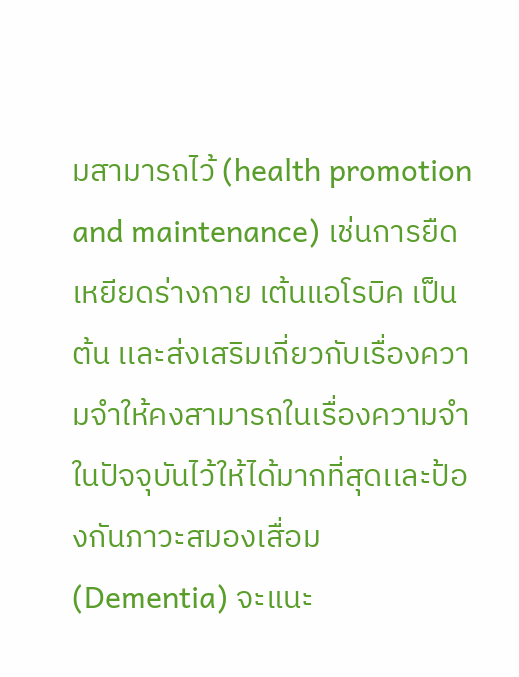มสามารถไว้ (health promotion and maintenance) เช่นการยืดเหยียดร่างกาย เต้นแอโรบิค เป็นต้น เเละส่งเสริมเกี่ยวกับเรื่องความจำให้คงสามารถในเรื่องความจำในปัจจุบันไว้ให้ได้มากที่สุดเเละป้องกันภาวะสมองเสื่อม (Dementia) จะแนะ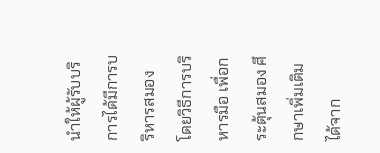นำให้ผู้รับบริการได้มีการบริหารสมอง โดยวิธีการบริหารมือ เพื่อกระตุ้นสมอง ศึกษาเพิ่มเติมได้จาก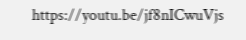https://youtu.be/jf8nICwuVjs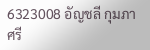6323008 อัญชลี กุมภาศรี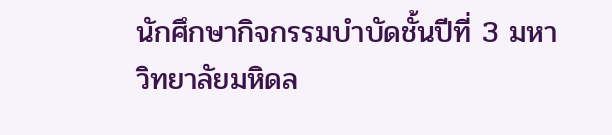นักศึกษากิจกรรมบำบัดชั้นปีที่ 3 มหาวิทยาลัยมหิดล